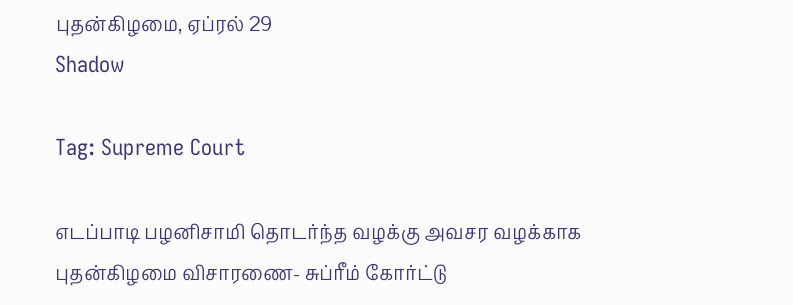புதன்கிழமை, ஏப்ரல் 29
Shadow

Tag: Supreme Court

எடப்பாடி பழனிசாமி தொடர்ந்த வழக்கு அவசர வழக்காக புதன்கிழமை விசாரணை- சுப்ரீம் கோர்ட்டு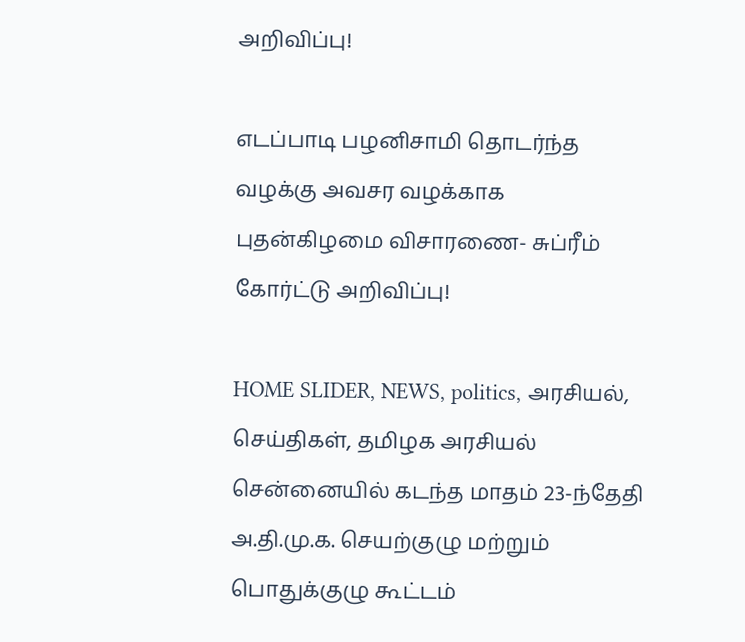அறிவிப்பு!

எடப்பாடி பழனிசாமி தொடர்ந்த வழக்கு அவசர வழக்காக புதன்கிழமை விசாரணை- சுப்ரீம் கோர்ட்டு அறிவிப்பு!

HOME SLIDER, NEWS, politics, அரசியல், செய்திகள், தமிழக அரசியல்
சென்னையில் கடந்த மாதம் 23-ந்தேதி அ.தி.மு.க. செயற்குழு மற்றும் பொதுக்குழு கூட்டம்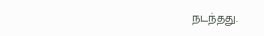நடந்தது.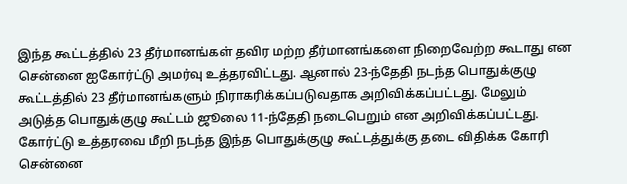இந்த கூட்டத்தில் 23 தீர்மானங்கள் தவிர மற்ற தீர்மானங்களை நிறைவேற்ற கூடாது என சென்னை ஐகோர்ட்டு அமர்வு உத்தரவிட்டது. ஆனால் 23-ந்தேதி நடந்த பொதுக்குழு கூட்டத்தில் 23 தீர்மானங்களும் நிராகரிக்கப்படுவதாக அறிவிக்கப்பட்டது. மேலும் அடுத்த பொதுக்குழு கூட்டம் ஜூலை 11-ந்தேதி நடைபெறும் என அறிவிக்கப்பட்டது. கோர்ட்டு உத்தரவை மீறி நடந்த இந்த பொதுக்குழு கூட்டத்துக்கு தடை விதிக்க கோரி சென்னை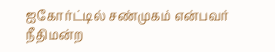ஐகோர்ட்டில் சண்முகம் என்பவர் நீதிமன்ற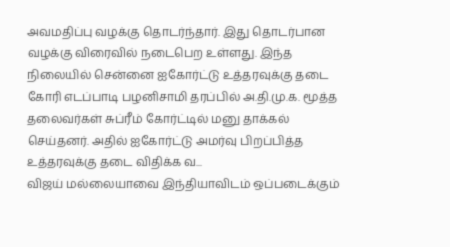அவமதிப்பு வழக்கு தொடர்ந்தார். இது தொடர்பான வழக்கு விரைவில் நடைபெற உள்ளது. இந்த நிலையில் சென்னை ஐகோர்ட்டு உத்தரவுக்கு தடை கோரி எடப்பாடி பழனிசாமி தரப்பில் அ.தி.மு.க. மூத்த தலைவர்கள் சுப்ரீம் கோர்ட்டில் மனு தாக்கல் செய்தனர். அதில் ஐகோர்ட்டு அமர்வு பிறப்பித்த உத்தரவுக்கு தடை விதிக்க வ...
விஜய் மல்லையாவை இந்தியாவிடம் ஒப்படைக்கும்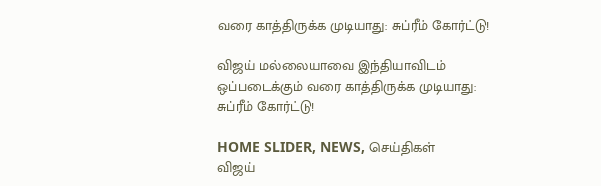வரை காத்திருக்க முடியாது: சுப்ரீம் கோர்ட்டு!

விஜய் மல்லையாவை இந்தியாவிடம் ஒப்படைக்கும் வரை காத்திருக்க முடியாது: சுப்ரீம் கோர்ட்டு!

HOME SLIDER, NEWS, செய்திகள்
விஜய்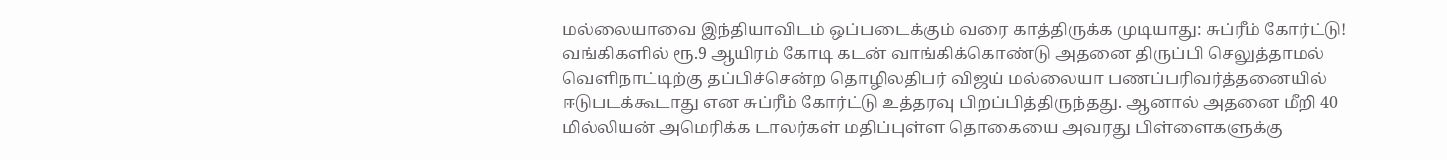மல்லையாவை இந்தியாவிடம் ஒப்படைக்கும் வரை காத்திருக்க முடியாது: சுப்ரீம் கோர்ட்டு! வங்கிகளில் ரூ.9 ஆயிரம் கோடி கடன் வாங்கிக்கொண்டு அதனை திருப்பி செலுத்தாமல் வெளிநாட்டிற்கு தப்பிச்சென்ற தொழிலதிபர் விஜய் மல்லையா பணப்பரிவர்த்தனையில் ஈடுபடக்கூடாது என சுப்ரீம் கோர்ட்டு உத்தரவு பிறப்பித்திருந்தது. ஆனால் அதனை மீறி 40 மில்லியன் அமெரிக்க டாலர்கள் மதிப்புள்ள தொகையை அவரது பிள்ளைகளுக்கு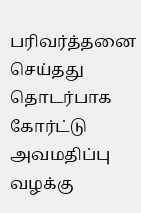பரிவர்த்தனை செய்தது தொடர்பாக கோர்ட்டு அவமதிப்பு வழக்கு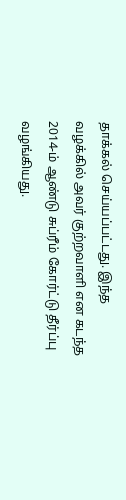தாக்கல் செய்யப்பட்டது. இந்த வழக்கில் அவர் குற்றவாளி என கடந்த 2014-ம் ஆண்டு சுப்ரீம் கோர்ட்டு தீர்ப்பு வழங்கியது.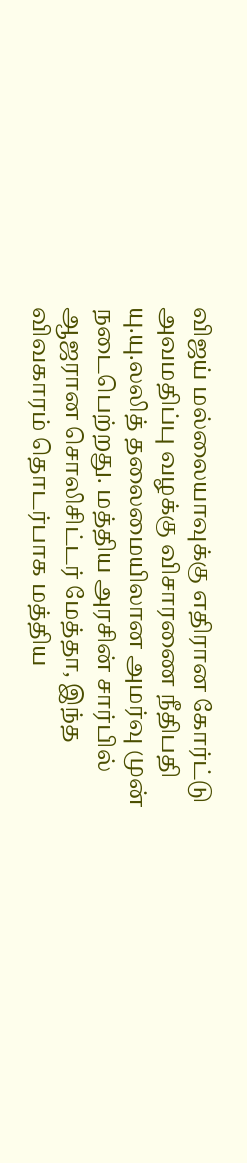விஜய் மல்லையாவுக்கு எதிரான கோர்ட்டு அவமதிப்பு வழக்கு விசாரணை நீதிபதி யு.யு.லலித் தலைமையிலான அமர்வு முன் நடைபெற்றது. மத்திய அரசின் சார்பில் ஆஜரான சொலிசிட்டர் மேத்தா, இந்த விவகாரம் தொடர்பாக மத்திய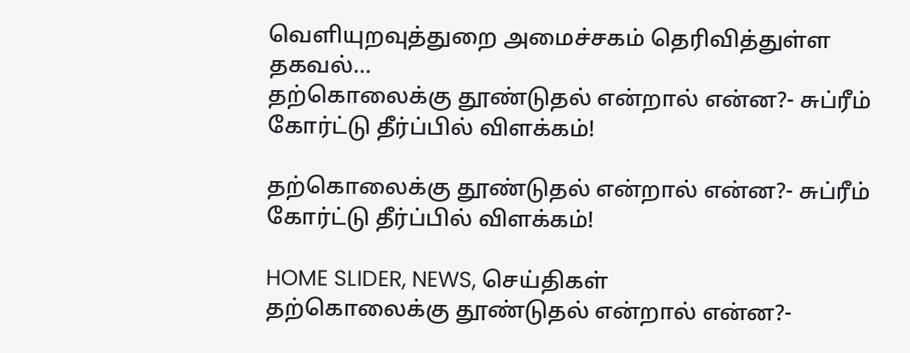வெளியுறவுத்துறை அமைச்சகம் தெரிவித்துள்ள தகவல்...
தற்கொலைக்கு தூண்டுதல் என்றால் என்ன?- சுப்ரீம் கோர்ட்டு தீர்ப்பில் விளக்கம்!

தற்கொலைக்கு தூண்டுதல் என்றால் என்ன?- சுப்ரீம் கோர்ட்டு தீர்ப்பில் விளக்கம்!

HOME SLIDER, NEWS, செய்திகள்
தற்கொலைக்கு தூண்டுதல் என்றால் என்ன?-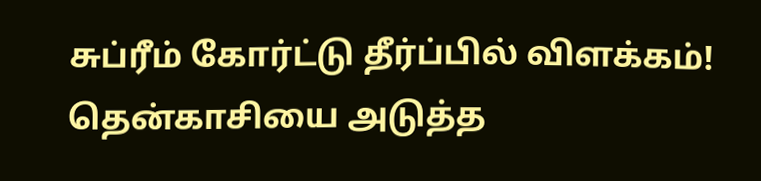சுப்ரீம் கோர்ட்டு தீர்ப்பில் விளக்கம்! தென்காசியை அடுத்த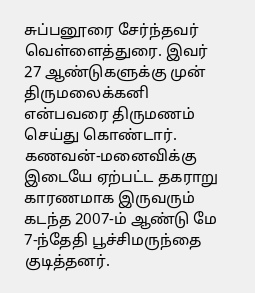சுப்பனூரை சேர்ந்தவர் வெள்ளைத்துரை. இவர் 27 ஆண்டுகளுக்கு முன் திருமலைக்கனி என்பவரை திருமணம் செய்து கொண்டார். கணவன்-மனைவிக்கு இடையே ஏற்பட்ட தகராறு காரணமாக இருவரும் கடந்த 2007-ம் ஆண்டு மே 7-ந்தேதி பூச்சிமருந்தை குடித்தனர்.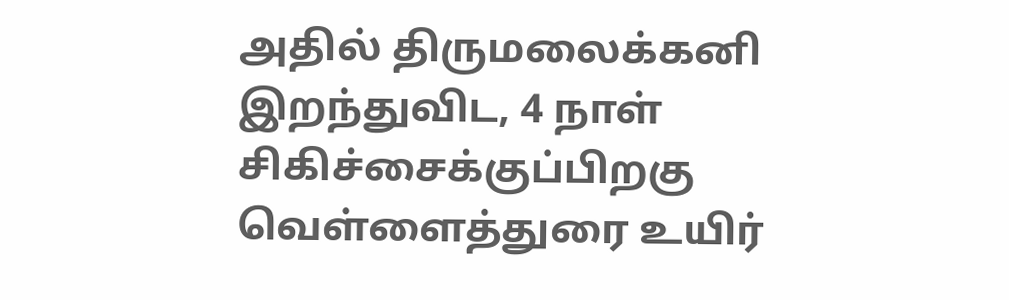அதில் திருமலைக்கனி இறந்துவிட, 4 நாள் சிகிச்சைக்குப்பிறகு வெள்ளைத்துரை உயிர்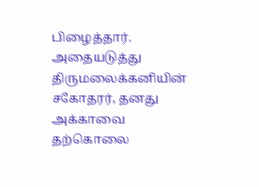பிழைத்தார். அதையடுத்து திருமலைக்கனியின் சகோதரர், தனது அக்காவை தற்கொலை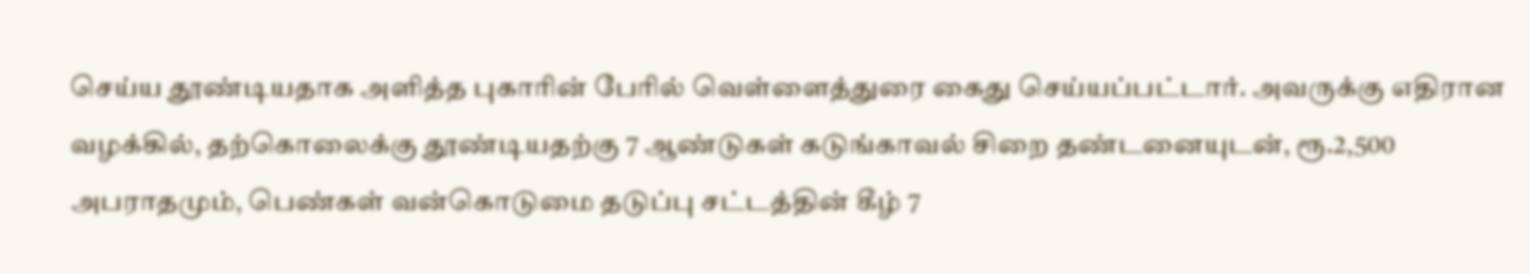செய்ய தூண்டியதாக அளித்த புகாரின் பேரில் வெள்ளைத்துரை கைது செய்யப்பட்டார். அவருக்கு எதிரான வழக்கில், தற்கொலைக்கு தூண்டியதற்கு 7 ஆண்டுகள் கடுங்காவல் சிறை தண்டனையுடன், ரூ.2,500 அபராதமும், பெண்கள் வன்கொடுமை தடுப்பு சட்டத்தின் கீழ் 7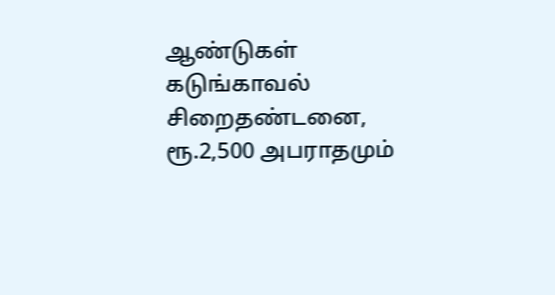ஆண்டுகள் கடுங்காவல் சிறைதண்டனை, ரூ.2,500 அபராதமும்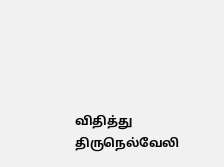விதித்து திருநெல்வேலி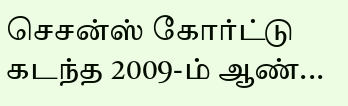செசன்ஸ் கோர்ட்டு கடந்த 2009-ம் ஆண்...